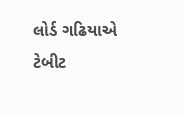લોર્ડ ગઢિયાએ ટેબીટ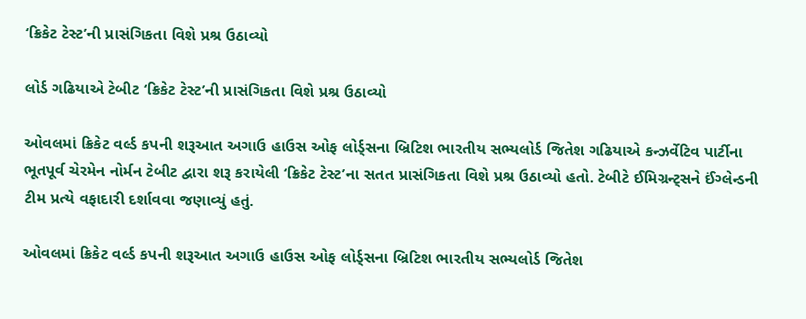‘ક્રિકેટ ટેસ્ટ’ની પ્રાસંગિકતા વિશે પ્રશ્ર ઉઠાવ્યો

લોર્ડ ગઢિયાએ ટેબીટ ‘ક્રિકેટ ટેસ્ટ’ની પ્રાસંગિકતા વિશે પ્રશ્ર ઉઠાવ્યો

ઓવલમાં ક્રિકેટ વર્લ્ડ કપની શરૂઆત અગાઉ હાઉસ ઓફ લોર્ડ્સના બ્રિટિશ ભારતીય સભ્યલોર્ડ જિતેશ ગઢિયાએ કન્ઝર્વેટિવ પાર્ટીના ભૂતપૂર્વ ચેરમેન નોર્મન ટેબીટ દ્વારા શરૂ કરાયેલી ‘ક્રિકેટ ટેસ્ટ’ના સતત પ્રાસંગિકતા વિશે પ્રશ્ર ઉઠાવ્યો હતો. ટેબીટે ઈમિગ્રન્ટ્સને ઈંગ્લેન્ડની ટીમ પ્રત્યે વફાદારી દર્શાવવા જણાવ્યું હતું.

ઓવલમાં ક્રિકેટ વર્લ્ડ કપની શરૂઆત અગાઉ હાઉસ ઓફ લોર્ડ્સના બ્રિટિશ ભારતીય સભ્યલોર્ડ જિતેશ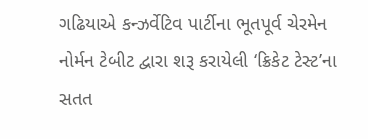ગઢિયાએ કન્ઝર્વેટિવ પાર્ટીના ભૂતપૂર્વ ચેરમેન નોર્મન ટેબીટ દ્વારા શરૂ કરાયેલી ‘ક્રિકેટ ટેસ્ટ’ના સતત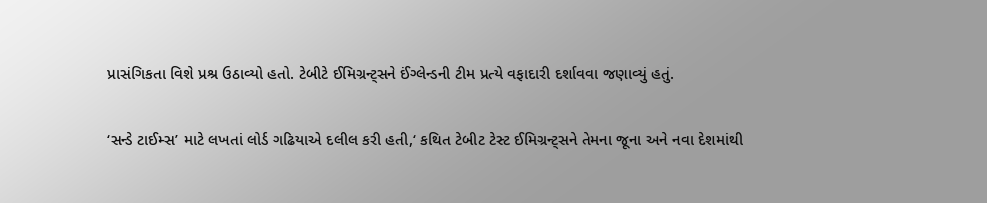પ્રાસંગિકતા વિશે પ્રશ્ર ઉઠાવ્યો હતો. ટેબીટે ઈમિગ્રન્ટ્સને ઈંગ્લેન્ડની ટીમ પ્રત્યે વફાદારી દર્શાવવા જણાવ્યું હતું.

‘સન્ડે ટાઈમ્સ’ માટે લખતાં લોર્ડ ગઢિયાએ દલીલ કરી હતી,‘ કથિત ટેબીટ ટેસ્ટ ઈમિગ્રન્ટ્સને તેમના જૂના અને નવા દેશમાંથી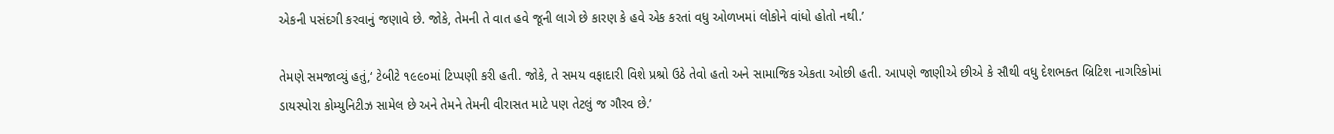એકની પસંદગી કરવાનું જણાવે છે. જોકે, તેમની તે વાત હવે જૂની લાગે છે કારણ કે હવે એક કરતાં વધુ ઓળખમાં લોકોને વાંધો હોતો નથી.’

તેમણે સમજાવ્યું હતું,‘ ટેબીટે ૧૯૯૦માં ટિપ્પણી કરી હતી. જોકે, તે સમય વફાદારી વિશે પ્રશ્રો ઉઠે તેવો હતો અને સામાજિક એકતા ઓછી હતી. આપણે જાણીએ છીએ કે સૌથી વધુ દેશભક્ત બ્રિટિશ નાગરિકોમાં ડાયસ્પોરા કોમ્યુનિટીઝ સામેલ છે અને તેમને તેમની વીરાસત માટે પણ તેટલું જ ગૌરવ છે.’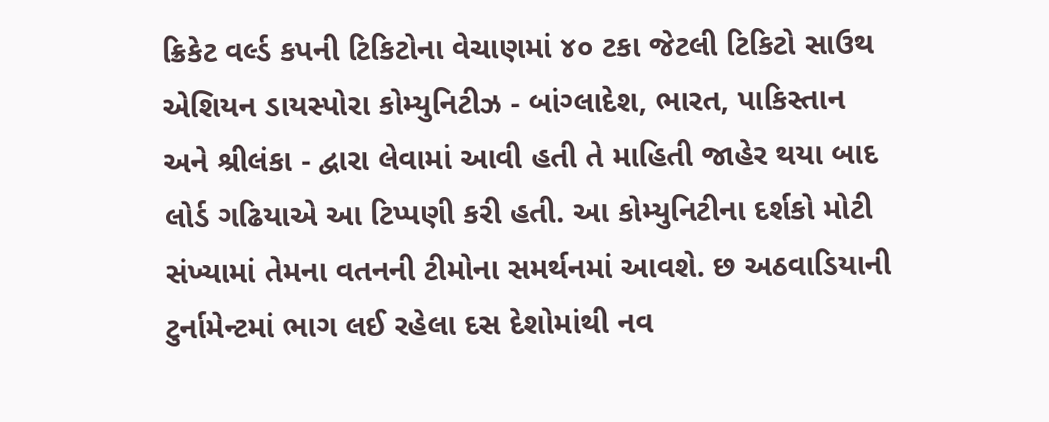ક્રિકેટ વર્લ્ડ કપની ટિકિટોના વેચાણમાં ૪૦ ટકા જેટલી ટિકિટો સાઉથ એશિયન ડાયસ્પોરા કોમ્યુનિટીઝ - બાંગ્લાદેશ, ભારત, પાકિસ્તાન અને શ્રીલંકા - દ્વારા લેવામાં આવી હતી તે માહિતી જાહેર થયા બાદ લોર્ડ ગઢિયાએ આ ટિપ્પણી કરી હતી. આ કોમ્યુનિટીના દર્શકો મોટી સંખ્યામાં તેમના વતનની ટીમોના સમર્થનમાં આવશે. છ અઠવાડિયાની ટુર્નામેન્ટમાં ભાગ લઈ રહેલા દસ દેશોમાંથી નવ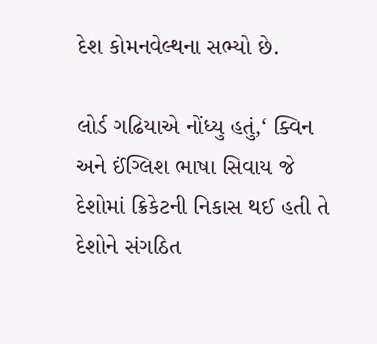દેશ કોમનવેલ્થના સભ્યો છે.

લોર્ડ ગઢિયાએ નોંધ્યુ હતું,‘ ક્વિન અને ઈંગ્લિશ ભાષા સિવાય જે દેશોમાં ક્રિકેટની નિકાસ થઈ હતી તે દેશોને સંગઠિત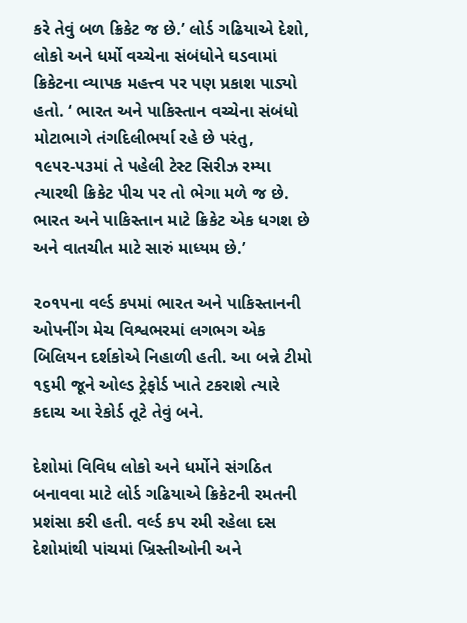કરે તેવું બળ ક્રિકેટ જ છે.’ લોર્ડ ગઢિયાએ દેશો, લોકો અને ધર્મો વચ્ચેના સંબંધોને ઘડવામાં ક્રિકેટના વ્યાપક મહત્ત્વ પર પણ પ્રકાશ પાડ્યો હતો. ‘ ભારત અને પાકિસ્તાન વચ્ચેના સંબંધો મોટાભાગે તંગદિલીભર્યા રહે છે પરંતુ, ૧૯૫૨-૫૩માં તે પહેલી ટેસ્ટ સિરીઝ રમ્યા ત્યારથી ક્રિકેટ પીચ પર તો ભેગા મળે જ છે. ભારત અને પાકિસ્તાન માટે ક્રિકેટ એક ધગશ છે અને વાતચીત માટે સારું માધ્યમ છે.’

૨૦૧૫ના વર્લ્ડ કપમાં ભારત અને પાકિસ્તાનની ઓપનીંગ મેચ વિશ્વભરમાં લગભગ એક બિલિયન દર્શકોએ નિહાળી હતી. આ બન્ને ટીમો ૧૬મી જૂને ઓલ્ડ ટ્રેફોર્ડ ખાતે ટકરાશે ત્યારે કદાચ આ રેકોર્ડ તૂટે તેવું બને.

દેશોમાં વિવિધ લોકો અને ધર્મોને સંગઠિત બનાવવા માટે લોર્ડ ગઢિયાએ ક્રિકેટની રમતની પ્રશંસા કરી હતી. વર્લ્ડ કપ રમી રહેલા દસ દેશોમાંથી પાંચમાં ખ્રિસ્તીઓની અને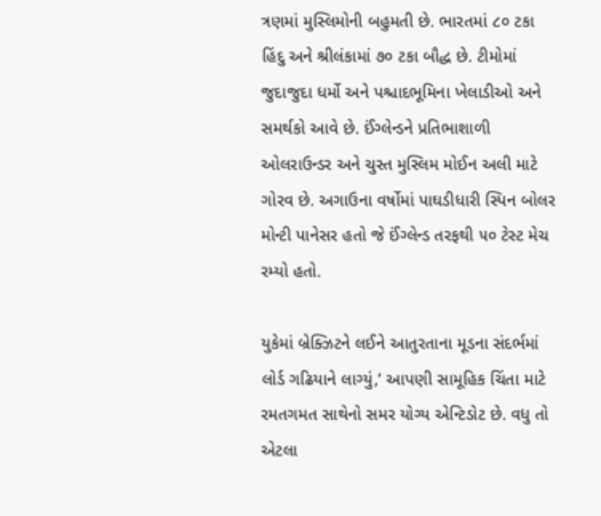ત્રણમાં મુસ્લિમોની બહુમતી છે. ભારતમાં ૮૦ ટકા હિંદુ અને શ્રીલંકામાં ૭૦ ટકા બૌદ્ધ છે. ટીમોમાં જુદાજુદા ધર્મો અને પશ્ચાદભૂમિના ખેલાડીઓ અને સમર્થકો આવે છે. ઈંગ્લેન્ડને પ્રતિભાશાળી ઓલરાઉન્ડર અને ચુસ્ત મુસ્લિમ મોઈન અલી માટે ગોરવ છે. અગાઉના વર્ષોમાં પાઘડીધારી સ્પિન બોલર મોન્ટી પાનેસર હતો જે ઈંગ્લેન્ડ તરફથી ૫૦ ટેસ્ટ મેચ રમ્યો હતો.

યુકેમાં બ્રેક્ઝિટને લઈને આતુરતાના મૂડના સંદર્ભમાં લોર્ડ ગઢિયાને લાગ્યું,‘ આપણી સામૂહિક ચિંતા માટે રમતગમત સાથેનો સમર યોગ્ય એન્ટિડોટ છે. વધુ તો એટલા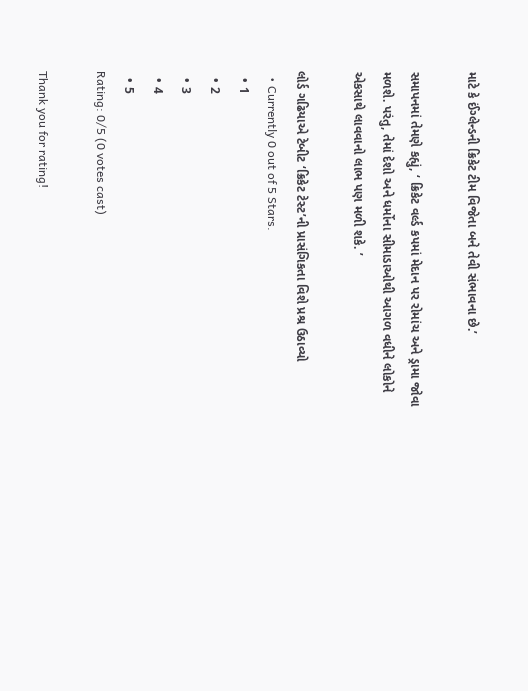માટે કે ઈંગ્લેન્ડની ક્રિકેટ ટીમ વિજેતા બને તેવી સંભાવના છે.’

સમાપનમાં તેમણે કહ્યું, ‘ ક્રિકેટ વર્લ્ડ કપમાં મેદાન પર રોમાંચ અને ડ્રામા જોવા મળશે. પરંતુ, તેમાં દેશો અને ધર્મોના સીમાડાઓથી આગળ વધીને લોકોને એકસાથે લાવવાનો લાભ પણ મળી શકે. ’

લોર્ડ ગઢિયાએ ટેબીટ ‘ક્રિકેટ ટેસ્ટ’ની પ્રાસંગિકતા વિશે પ્રશ્ર ઉઠાવ્યો
  • Currently 0 out of 5 Stars.
  • 1
  • 2
  • 3
  • 4
  • 5
Rating: 0/5 (0 votes cast)

Thank you for rating!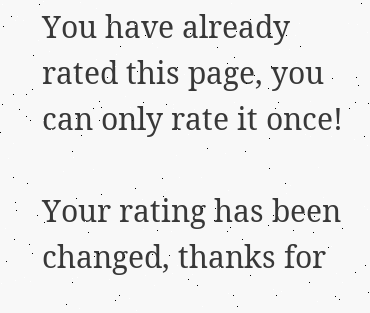You have already rated this page, you can only rate it once!

Your rating has been changed, thanks for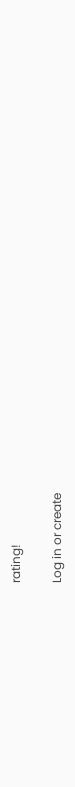rating!

Log in or create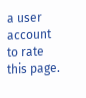a user account to rate this page.